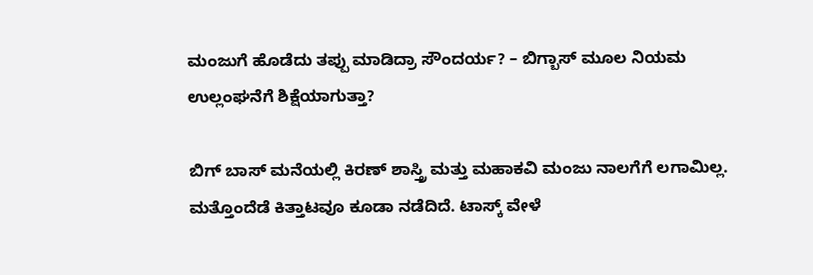ಮಂಜುಗೆ ಹೊಡೆದು ತಪ್ಪು ಮಾಡಿದ್ರಾ ಸೌಂದರ್ಯ? – ಬಿಗ್ಬಾಸ್ ಮೂಲ ನಿಯಮ ಉಲ್ಲಂಘನೆಗೆ ಶಿಕ್ಷೆಯಾಗುತ್ತಾ?

ಬಿಗ್ ಬಾಸ್ ಮನೆಯಲ್ಲಿ ಕಿರಣ್ ಶಾಸ್ತ್ರಿ ಮತ್ತು ಮಹಾಕವಿ ಮಂಜು ನಾಲಗೆಗೆ ಲಗಾಮಿಲ್ಲ. ಮತ್ತೊಂದೆಡೆ ಕಿತ್ತಾಟವೂ ಕೂಡಾ ನಡೆದಿದೆ. ಟಾಸ್ಕ್ ವೇಳೆ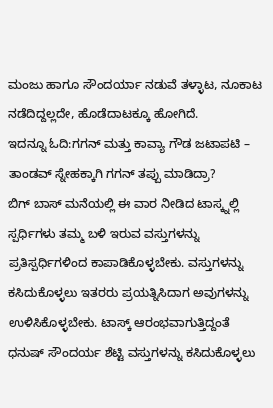ಮಂಜು ಹಾಗೂ ಸೌಂದರ್ಯಾ ನಡುವೆ ತಳ್ಳಾಟ, ನೂಕಾಟ ನಡೆದಿದ್ದಲ್ಲದೇ, ಹೊಡೆದಾಟಕ್ಕೂ ಹೋಗಿದೆ.
ಇದನ್ನೂ ಓದಿ:ಗಗನ್ ಮತ್ತು ಕಾವ್ಯಾ ಗೌಡ ಜಟಾಪಟಿ – ತಾಂಡವ್ ಸ್ನೇಹಕ್ಕಾಗಿ ಗಗನ್ ತಪ್ಪು ಮಾಡಿದ್ರಾ?
ಬಿಗ್ ಬಾಸ್ ಮನೆಯಲ್ಲಿ ಈ ವಾರ ನೀಡಿದ ಟಾಸ್ಕ್ನಲ್ಲಿ ಸ್ಪರ್ಧಿಗಳು ತಮ್ಮ ಬಳಿ ಇರುವ ವಸ್ತುಗಳನ್ನು ಪ್ರತಿಸ್ಪರ್ಧಿಗಳಿಂದ ಕಾಪಾಡಿಕೊಳ್ಳಬೇಕು. ವಸ್ತುಗಳನ್ನು ಕಸಿದುಕೊಳ್ಳಲು ಇತರರು ಪ್ರಯತ್ನಿಸಿದಾಗ ಅವುಗಳನ್ನು ಉಳಿಸಿಕೊಳ್ಳಬೇಕು. ಟಾಸ್ಕ್ ಆರಂಭವಾಗುತ್ತಿದ್ದಂತೆ ಧನುಷ್ ಸೌಂದರ್ಯ ಶೆಟ್ಟಿ ವಸ್ತುಗಳನ್ನು ಕಸಿದುಕೊಳ್ಳಲು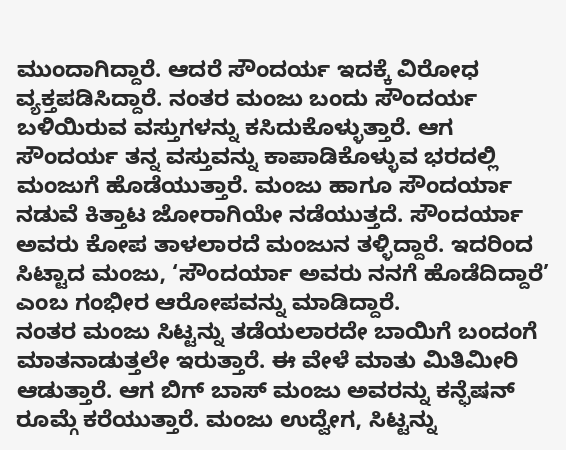ಮುಂದಾಗಿದ್ದಾರೆ. ಆದರೆ ಸೌಂದರ್ಯ ಇದಕ್ಕೆ ವಿರೋಧ ವ್ಯಕ್ತಪಡಿಸಿದ್ದಾರೆ. ನಂತರ ಮಂಜು ಬಂದು ಸೌಂದರ್ಯ ಬಳಿಯಿರುವ ವಸ್ತುಗಳನ್ನು ಕಸಿದುಕೊಳ್ಳುತ್ತಾರೆ. ಆಗ ಸೌಂದರ್ಯ ತನ್ನ ವಸ್ತುವನ್ನು ಕಾಪಾಡಿಕೊಳ್ಳುವ ಭರದಲ್ಲಿ ಮಂಜುಗೆ ಹೊಡೆಯುತ್ತಾರೆ. ಮಂಜು ಹಾಗೂ ಸೌಂದರ್ಯಾ ನಡುವೆ ಕಿತ್ತಾಟ ಜೋರಾಗಿಯೇ ನಡೆಯುತ್ತದೆ. ಸೌಂದರ್ಯಾ ಅವರು ಕೋಪ ತಾಳಲಾರದೆ ಮಂಜುನ ತಳ್ಳಿದ್ದಾರೆ. ಇದರಿಂದ ಸಿಟ್ಟಾದ ಮಂಜು, ‘ಸೌಂದರ್ಯಾ ಅವರು ನನಗೆ ಹೊಡೆದಿದ್ದಾರೆ’ ಎಂಬ ಗಂಭೀರ ಆರೋಪವನ್ನು ಮಾಡಿದ್ದಾರೆ.
ನಂತರ ಮಂಜು ಸಿಟ್ಟನ್ನು ತಡೆಯಲಾರದೇ ಬಾಯಿಗೆ ಬಂದಂಗೆ ಮಾತನಾಡುತ್ತಲೇ ಇರುತ್ತಾರೆ. ಈ ವೇಳೆ ಮಾತು ಮಿತಿಮೀರಿ ಆಡುತ್ತಾರೆ. ಆಗ ಬಿಗ್ ಬಾಸ್ ಮಂಜು ಅವರನ್ನು ಕನ್ಫೆಷನ್ ರೂಮ್ಗೆ ಕರೆಯುತ್ತಾರೆ. ಮಂಜು ಉದ್ವೇಗ, ಸಿಟ್ಟನ್ನು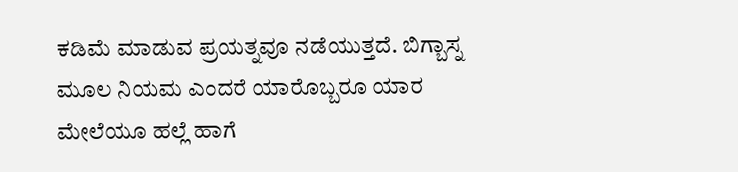ಕಡಿಮೆ ಮಾಡುವ ಪ್ರಯತ್ನವೂ ನಡೆಯುತ್ತದೆ. ಬಿಗ್ಬಾಸ್ನ ಮೂಲ ನಿಯಮ ಎಂದರೆ ಯಾರೊಬ್ಬರೂ ಯಾರ ಮೇಲೆಯೂ ಹಲ್ಲೆ ಹಾಗೆ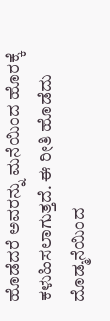ಹೊಡೆದರೆ ಅವರನ್ನು ಮನೆಯಿಂದ ಹೊರಕ್ಕೆ ಕಳುಹಿಸಲಾಗುತ್ತದೆ. ಈ ರೀತಿ ಹೊಡೆದು ದೊಡ್ಮನೆಯಿಂದ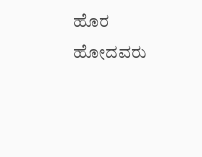ಹೊರ ಹೋದವರು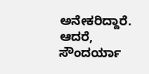ಅನೇಕರಿದ್ದಾರೆ. ಆದರೆ, ಸೌಂದರ್ಯಾ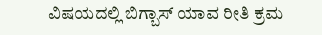ವಿಷಯದಲ್ಲಿ ಬಿಗ್ಬಾಸ್ ಯಾವ ರೀತಿ ಕ್ರಮ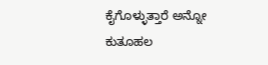ಕೈಗೊಳ್ಳುತ್ತಾರೆ ಅನ್ನೋ ಕುತೂಹಲ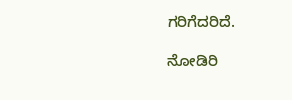ಗರಿಗೆದರಿದೆ.

ನೋಡಿರಿ